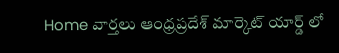Home వార్తలు ఆంధ్రప్రదేశ్‌ మార్కెట్ యార్డ్ లో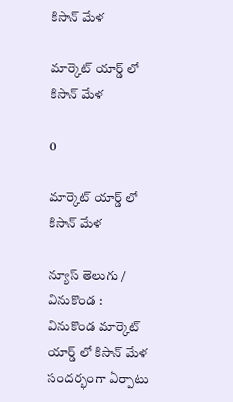కిసాన్ మేళ

మార్కెట్ యార్డ్ లో కిసాన్ మేళ

0

మార్కెట్ యార్డ్ లో కిసాన్ మేళ

న్యూస్ తెలుగు / వినుకొండ : వినుకొండ మార్కెట్ యార్డ్ లో కిసాన్ మేళ సందర్భంగా ఏర్పాటు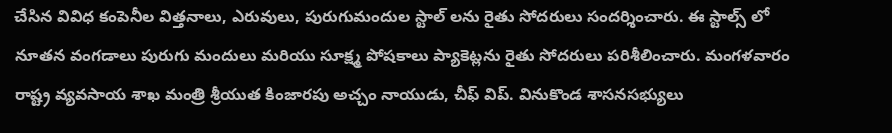చేసిన వివిధ కంపెనీల విత్తనాలు, ఎరువులు, పురుగుమందుల స్టాల్ లను రైతు సోదరులు సందర్శించారు. ఈ స్టాల్స్ లో నూతన వంగడాలు పురుగు మందులు మరియు సూక్ష్మ పోషకాలు ప్యాకెట్లను రైతు సోదరులు పరిశీలించారు. మంగళవారం రాష్ట్ర వ్యవసాయ శాఖ మంత్రి శ్రీయుత కింజారపు అచ్చం నాయుడు, చీఫ్ విప్. వినుకొండ శాసనసభ్యులు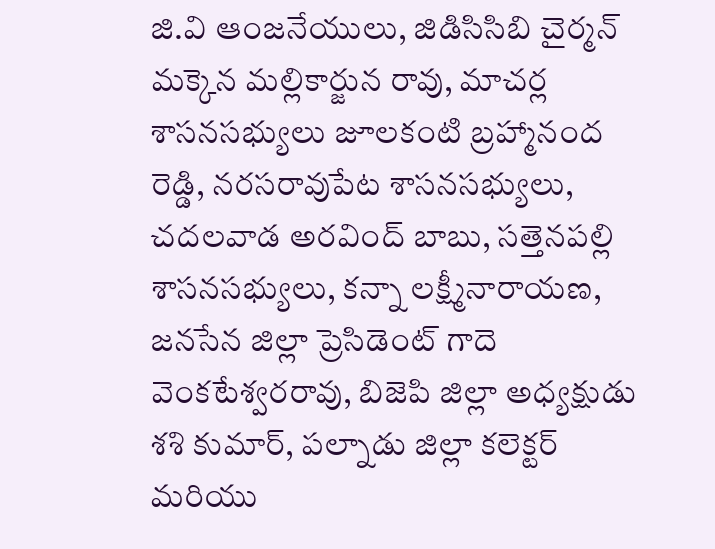జి.వి ఆంజనేయులు, జిడిసిసిబి చైర్మన్ మక్కెన మల్లికార్జున రావు, మాచర్ల శాసనసభ్యులు జూలకంటి బ్రహ్మానంద రెడ్డి, నరసరావుపేట శాసనసభ్యులు, చదలవాడ అరవింద్ బాబు, సత్తెనపల్లి శాసనసభ్యులు, కన్నా లక్ష్మీనారాయణ, జనసేన జిల్లా ప్రెసిడెంట్ గాదె వెంకటేశ్వరరావు, బిజెపి జిల్లా అధ్యక్షుడు శశి కుమార్, పల్నాడు జిల్లా కలెక్టర్ మరియు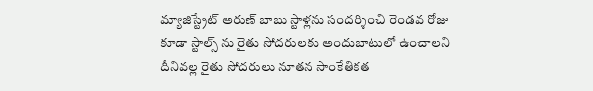మ్యాజిస్ట్రేట్ అరుణ్ బాబు స్టాళ్లను సందర్శించి రెండవ రోజు కూడా స్టాల్స్ ను రైతు సోదరులకు అందుబాటులో ఉంచాలని దీనివల్ల రైతు సోదరులు నూతన సాంకేతికత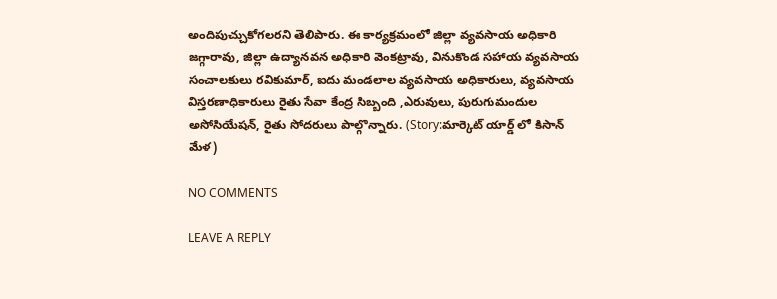అందిపుచ్చుకోగలరని తెలిపారు. ఈ కార్యక్రమంలో జిల్లా వ్యవసాయ అధికారి జగ్గారావు, జిల్లా ఉద్యానవన అధికారి వెంకట్రావు, వినుకొండ సహాయ వ్యవసాయ సంచాలకులు రవికుమార్, ఐదు మండలాల వ్యవసాయ అధికారులు, వ్యవసాయ విస్తరణాధికారులు రైతు సేవా కేంద్ర సిబ్బంది ,ఎరువులు, పురుగుమందుల అసోసియేషన్, రైతు సోదరులు పాల్గొన్నారు. (Story:మార్కెట్ యార్డ్ లో కిసాన్ మేళ)

NO COMMENTS

LEAVE A REPLY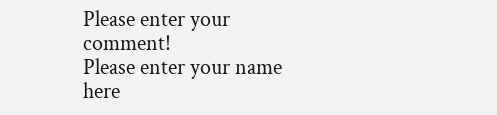Please enter your comment!
Please enter your name here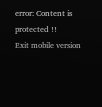error: Content is protected !!
Exit mobile version